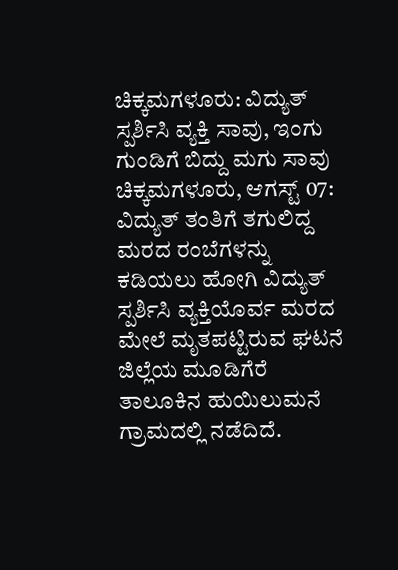ಚಿಕ್ಕಮಗಳೂರು: ವಿದ್ಯುತ್ ಸ್ಪರ್ಶಿಸಿ ವ್ಯಕ್ತಿ ಸಾವು, ಇಂಗು ಗುಂಡಿಗೆ ಬಿದ್ದು ಮಗು ಸಾವು
ಚಿಕ್ಕಮಗಳೂರು, ಆಗಸ್ಟ್ 07: ವಿದ್ಯುತ್ ತಂತಿಗೆ ತಗುಲಿದ್ದ ಮರದ ರಂಬೆಗಳನ್ನು ಕಡಿಯಲು ಹೋಗಿ ವಿದ್ಯುತ್ ಸ್ಪರ್ಶಿಸಿ ವ್ಯಕ್ತಿಯೊರ್ವ ಮರದ ಮೇಲೆ ಮೃತಪಟ್ಟಿರುವ ಘಟನೆ ಜಿಲ್ಲೆಯ ಮೂಡಿಗೆರೆ ತಾಲೂಕಿನ ಹುಯಿಲುಮನೆ ಗ್ರಾಮದಲ್ಲಿ ನಡೆದಿದೆ.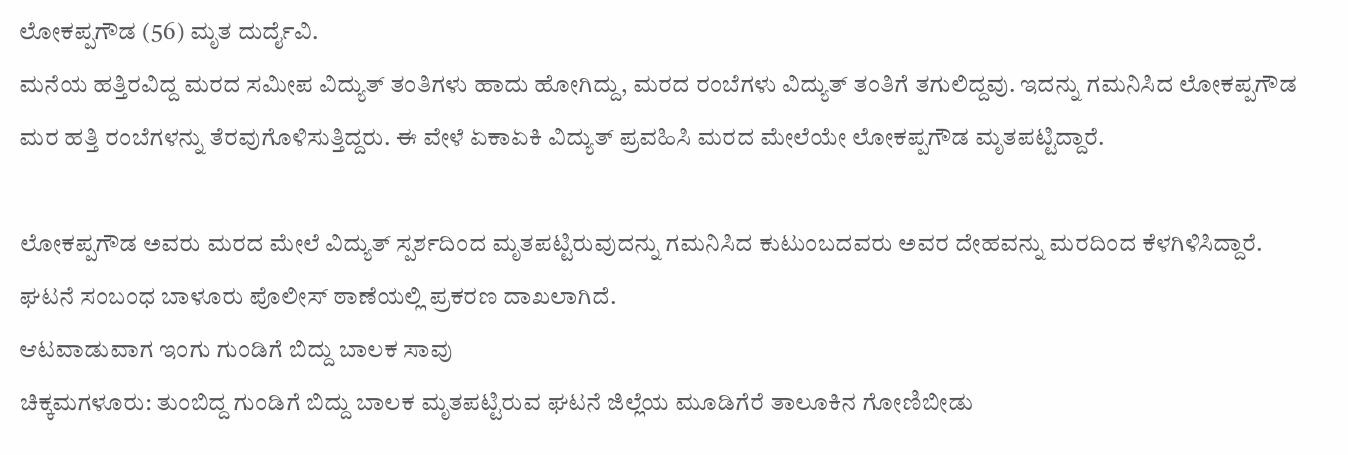ಲೋಕಪ್ಪಗೌಡ (56) ಮೃತ ದುರ್ದೈವಿ.
ಮನೆಯ ಹತ್ತಿರವಿದ್ದ ಮರದ ಸಮೀಪ ವಿದ್ಯುತ್ ತಂತಿಗಳು ಹಾದು ಹೋಗಿದ್ದು, ಮರದ ರಂಬೆಗಳು ವಿದ್ಯುತ್ ತಂತಿಗೆ ತಗುಲಿದ್ದವು. ಇದನ್ನು ಗಮನಿಸಿದ ಲೋಕಪ್ಪಗೌಡ ಮರ ಹತ್ತಿ ರಂಬೆಗಳನ್ನು ತೆರವುಗೊಳಿಸುತ್ತಿದ್ದರು. ಈ ವೇಳೆ ಏಕಾಏಕಿ ವಿದ್ಯುತ್ ಪ್ರವಹಿಸಿ ಮರದ ಮೇಲೆಯೇ ಲೋಕಪ್ಪಗೌಡ ಮೃತಪಟ್ಟಿದ್ದಾರೆ.

ಲೋಕಪ್ಪಗೌಡ ಅವರು ಮರದ ಮೇಲೆ ವಿದ್ಯುತ್ ಸ್ಪರ್ಶದಿಂದ ಮೃತಪಟ್ಟಿರುವುದನ್ನು ಗಮನಿಸಿದ ಕುಟುಂಬದವರು ಅವರ ದೇಹವನ್ನು ಮರದಿಂದ ಕೆಳಗಿಳಿಸಿದ್ದಾರೆ. ಘಟನೆ ಸಂಬಂಧ ಬಾಳೂರು ಪೊಲೀಸ್ ಠಾಣೆಯಲ್ಲಿ ಪ್ರಕರಣ ದಾಖಲಾಗಿದೆ.
ಆಟವಾಡುವಾಗ ಇಂಗು ಗುಂಡಿಗೆ ಬಿದ್ದು ಬಾಲಕ ಸಾವು
ಚಿಕ್ಕಮಗಳೂರು: ತುಂಬಿದ್ದ ಗುಂಡಿಗೆ ಬಿದ್ದು ಬಾಲಕ ಮೃತಪಟ್ಟಿರುವ ಘಟನೆ ಜಿಲ್ಲೆಯ ಮೂಡಿಗೆರೆ ತಾಲೂಕಿನ ಗೋಣಿಬೀಡು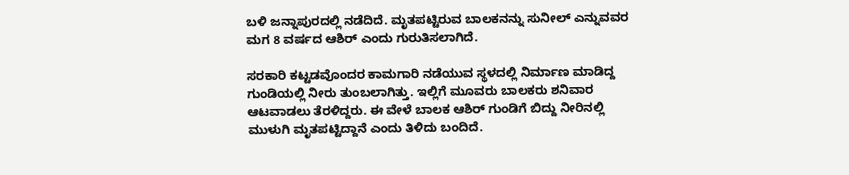ಬಳಿ ಜನ್ನಾಪುರದಲ್ಲಿ ನಡೆದಿದೆ. ಮೃತಪಟ್ಟಿರುವ ಬಾಲಕನನ್ನು ಸುನೀಲ್ ಎನ್ನುವವರ ಮಗ 8 ವರ್ಷದ ಆಶಿರ್ ಎಂದು ಗುರುತಿಸಲಾಗಿದೆ.

ಸರಕಾರಿ ಕಟ್ಟಡವೊಂದರ ಕಾಮಗಾರಿ ನಡೆಯುವ ಸ್ಥಳದಲ್ಲಿ ನಿರ್ಮಾಣ ಮಾಡಿದ್ದ ಗುಂಡಿಯಲ್ಲಿ ನೀರು ತುಂಬಲಾಗಿತ್ತು. ಇಲ್ಲಿಗೆ ಮೂವರು ಬಾಲಕರು ಶನಿವಾರ ಆಟವಾಡಲು ತೆರಳಿದ್ದರು. ಈ ವೇಳೆ ಬಾಲಕ ಆಶಿರ್ ಗುಂಡಿಗೆ ಬಿದ್ದು ನೀರಿನಲ್ಲಿ ಮುಳುಗಿ ಮೃತಪಟ್ಟಿದ್ದಾನೆ ಎಂದು ತಿಳಿದು ಬಂದಿದೆ.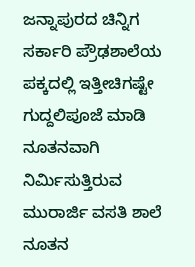ಜನ್ನಾಪುರದ ಚಿನ್ನಿಗ ಸರ್ಕಾರಿ ಪ್ರೌಢಶಾಲೆಯ ಪಕ್ಕದಲ್ಲಿ ಇತ್ತೀಚಿಗಷ್ಟೇ ಗುದ್ದಲಿಪೂಜೆ ಮಾಡಿ ನೂತನವಾಗಿ ನಿರ್ಮಿಸುತ್ತಿರುವ ಮುರಾರ್ಜಿ ವಸತಿ ಶಾಲೆ ನೂತನ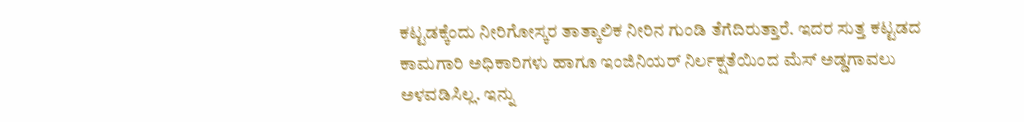ಕಟ್ಟಡಕ್ಕೆಂದು ನೀರಿಗೋಸ್ಕರ ತಾತ್ಕಾಲಿಕ ನೀರಿನ ಗುಂಡಿ ತೆಗೆದಿರುತ್ತಾರೆ. ಇದರ ಸುತ್ತ ಕಟ್ಟಡದ ಕಾಮಗಾರಿ ಅಧಿಕಾರಿಗಳು ಹಾಗೂ ಇಂಜಿನಿಯರ್ ನಿರ್ಲಕ್ಷತೆಯಿಂದ ಮೆಸ್ ಅಡ್ಡಗಾವಲು ಅಳವಡಿಸಿಲ್ಲ. ಇನ್ನು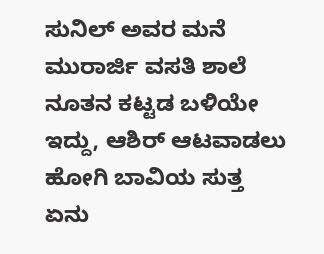ಸುನಿಲ್ ಅವರ ಮನೆ ಮುರಾರ್ಜಿ ವಸತಿ ಶಾಲೆ ನೂತನ ಕಟ್ಟಡ ಬಳಿಯೇ ಇದ್ದು, ಆಶಿರ್ ಆಟವಾಡಲು ಹೋಗಿ ಬಾವಿಯ ಸುತ್ತ ಏನು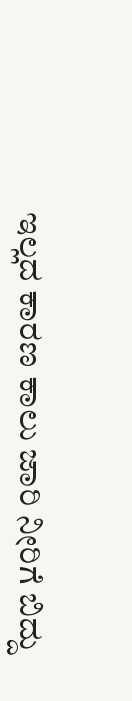ಇಲ್ಲದ ಕಾರಣ ಕಾಲು ಜಾರಿ ನೀರಿಗೆ ಬಿದ್ದು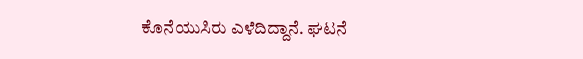ಕೊನೆಯುಸಿರು ಎಳೆದಿದ್ದಾನೆ. ಘಟನೆ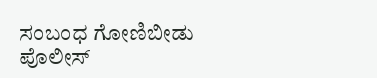ಸಂಬಂಧ ಗೋಣಿಬೀಡು ಪೊಲೀಸ್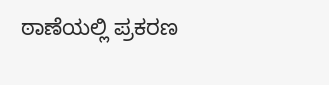ಠಾಣೆಯಲ್ಲಿ ಪ್ರಕರಣ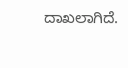ದಾಖಲಾಗಿದೆ.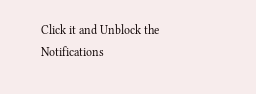Click it and Unblock the Notifications